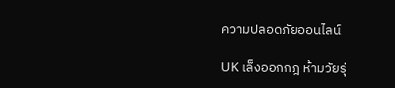ความปลอดภัยออนไลน์

UK เล็งออกกฎ ห้ามวัยรุ่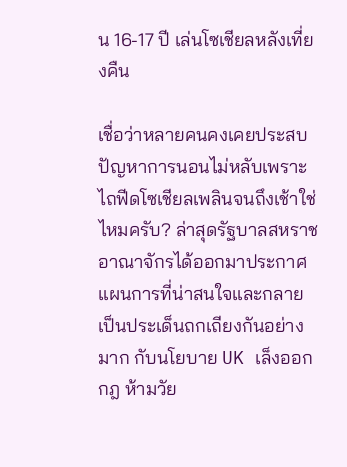น 16-17 ปี เล่นโซเชียลหลังเที่ยงคืน

เชื่อว่าหลายคนคงเคยประสบปัญหาการนอนไม่หลับเพราะไถฟีดโซเชียลเพลินจนถึงเช้าใช่ไหมครับ? ล่าสุดรัฐบาลสหราชอาณาจักรได้ออกมาประกาศแผนการที่น่าสนใจและกลายเป็นประเด็นถกเถียงกันอย่างมาก กับนโยบาย UK เล็งออกกฎ ห้ามวัย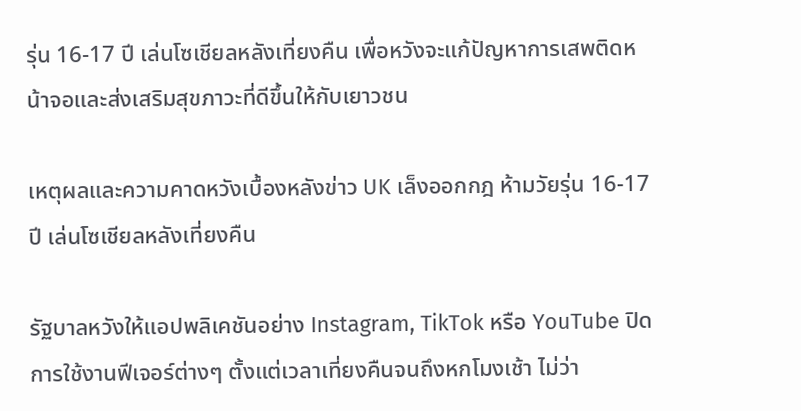รุ่น 16-17 ปี เล่นโซเชียลหลังเที่ยงคืน เพื่อหวังจะแก้ปัญหาการเสพติดหน้าจอและส่งเสริมสุขภาวะที่ดีขึ้นให้กับเยาวชน

เหตุผลและความคาดหวังเบื้องหลังข่าว UK เล็งออกกฎ ห้ามวัยรุ่น 16-17 ปี เล่นโซเชียลหลังเที่ยงคืน

รัฐบาลหวังให้แอปพลิเคชันอย่าง Instagram, TikTok หรือ YouTube ปิดการใช้งานฟีเจอร์ต่างๆ ตั้งแต่เวลาเที่ยงคืนจนถึงหกโมงเช้า ไม่ว่า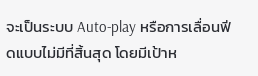จะเป็นระบบ Auto-play หรือการเลื่อนฟีดแบบไม่มีที่สิ้นสุด โดยมีเป้าห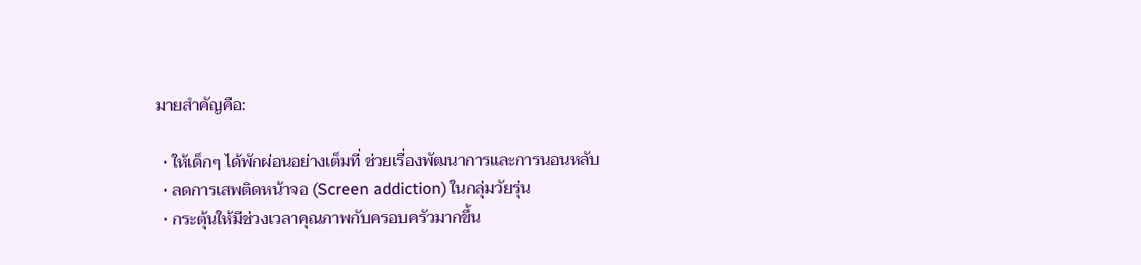มายสำคัญคือ:

  • ให้เด็กๆ ได้พักผ่อนอย่างเต็มที่ ช่วยเรื่องพัฒนาการและการนอนหลับ
  • ลดการเสพติดหน้าจอ (Screen addiction) ในกลุ่มวัยรุ่น
  • กระตุ้นให้มีช่วงเวลาคุณภาพกับครอบครัวมากขึ้น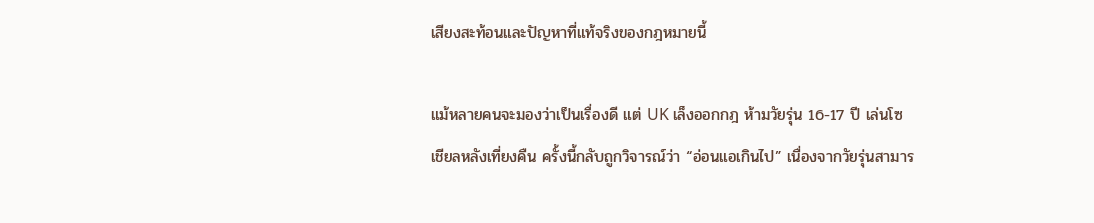เสียงสะท้อนและปัญหาที่แท้จริงของกฎหมายนี้

แม้หลายคนจะมองว่าเป็นเรื่องดี แต่ UK เล็งออกกฎ ห้ามวัยรุ่น 16-17 ปี เล่นโซเชียลหลังเที่ยงคืน ครั้งนี้กลับถูกวิจารณ์ว่า “อ่อนแอเกินไป” เนื่องจากวัยรุ่นสามาร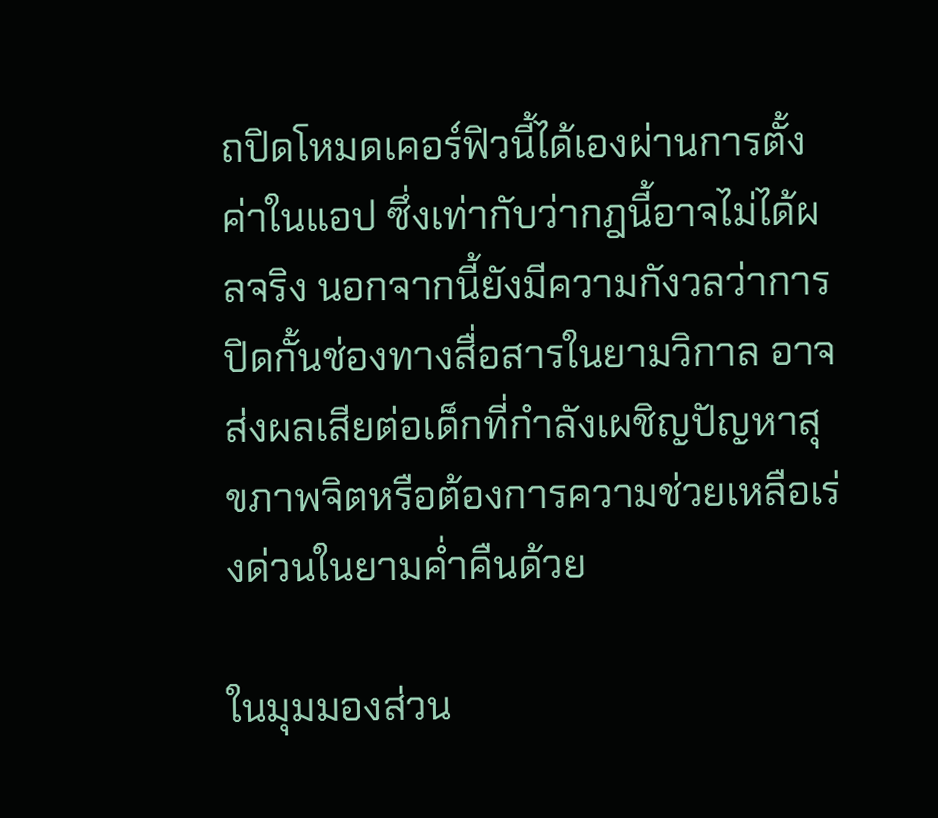ถปิดโหมดเคอร์ฟิวนี้ได้เองผ่านการตั้งค่าในแอป ซึ่งเท่ากับว่ากฎนี้อาจไม่ได้ผลจริง นอกจากนี้ยังมีความกังวลว่าการปิดกั้นช่องทางสื่อสารในยามวิกาล อาจส่งผลเสียต่อเด็กที่กำลังเผชิญปัญหาสุขภาพจิตหรือต้องการความช่วยเหลือเร่งด่วนในยามค่ำคืนด้วย

ในมุมมองส่วน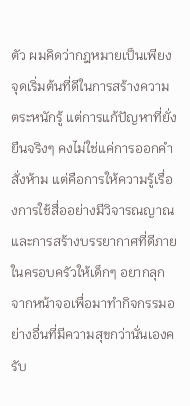ตัว ผมคิดว่ากฎหมายเป็นเพียงจุดเริ่มต้นที่ดีในการสร้างความตระหนักรู้ แต่การแก้ปัญหาที่ยั่งยืนจริงๆ คงไม่ใช่แค่การออกคำสั่งห้าม แต่คือการให้ความรู้เรื่องการใช้สื่ออย่างมีวิจารณญาณ และการสร้างบรรยากาศที่ดีภายในครอบครัวให้เด็กๆ อยากลุกจากหน้าจอเพื่อมาทำกิจกรรมอย่างอื่นที่มีความสุขกว่านั่นเองครับ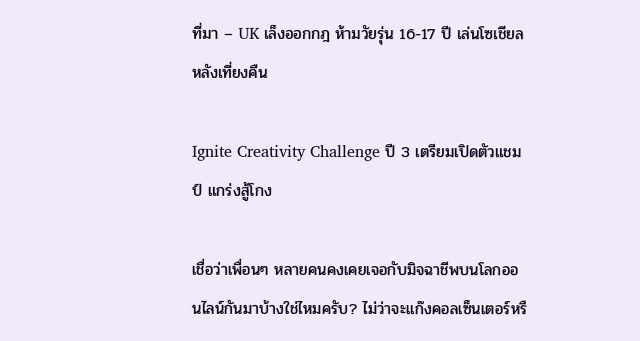ที่มา – UK เล็งออกกฎ ห้ามวัยรุ่น 16-17 ปี เล่นโซเชียลหลังเที่ยงคืน

Ignite Creativity Challenge ปี 3 เตรียมเปิดตัวแชมป์ แกร่งสู้โกง

เชื่อว่าเพื่อนๆ หลายคนคงเคยเจอกับมิจฉาชีพบนโลกออนไลน์กันมาบ้างใช่ไหมครับ? ไม่ว่าจะแก๊งคอลเซ็นเตอร์หรื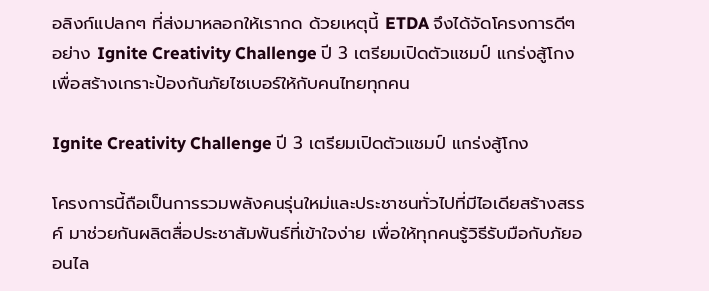อลิงก์แปลกๆ ที่ส่งมาหลอกให้เรากด ด้วยเหตุนี้ ETDA จึงได้จัดโครงการดีๆ อย่าง Ignite Creativity Challenge ปี 3 เตรียมเปิดตัวแชมป์ แกร่งสู้โกง เพื่อสร้างเกราะป้องกันภัยไซเบอร์ให้กับคนไทยทุกคน

Ignite Creativity Challenge ปี 3 เตรียมเปิดตัวแชมป์ แกร่งสู้โกง

โครงการนี้ถือเป็นการรวมพลังคนรุ่นใหม่และประชาชนทั่วไปที่มีไอเดียสร้างสรรค์ มาช่วยกันผลิตสื่อประชาสัมพันธ์ที่เข้าใจง่าย เพื่อให้ทุกคนรู้วิธีรับมือกับภัยออนไล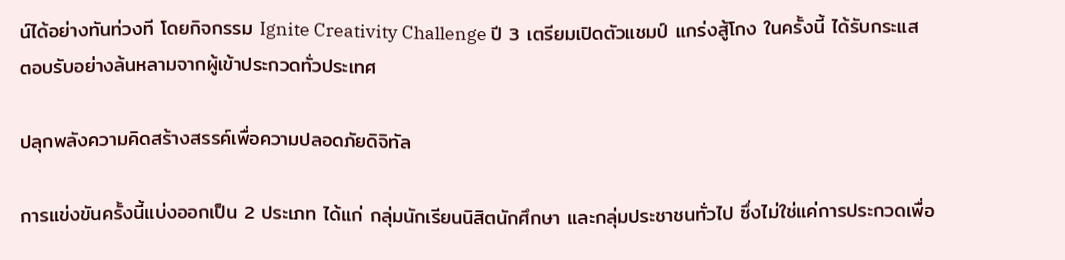น์ได้อย่างทันท่วงที โดยกิจกรรม Ignite Creativity Challenge ปี 3 เตรียมเปิดตัวแชมป์ แกร่งสู้โกง ในครั้งนี้ ได้รับกระแสตอบรับอย่างล้นหลามจากผู้เข้าประกวดทั่วประเทศ

ปลุกพลังความคิดสร้างสรรค์เพื่อความปลอดภัยดิจิทัล

การแข่งขันครั้งนี้แบ่งออกเป็น 2 ประเภท ได้แก่ กลุ่มนักเรียนนิสิตนักศึกษา และกลุ่มประชาชนทั่วไป ซึ่งไม่ใช่แค่การประกวดเพื่อ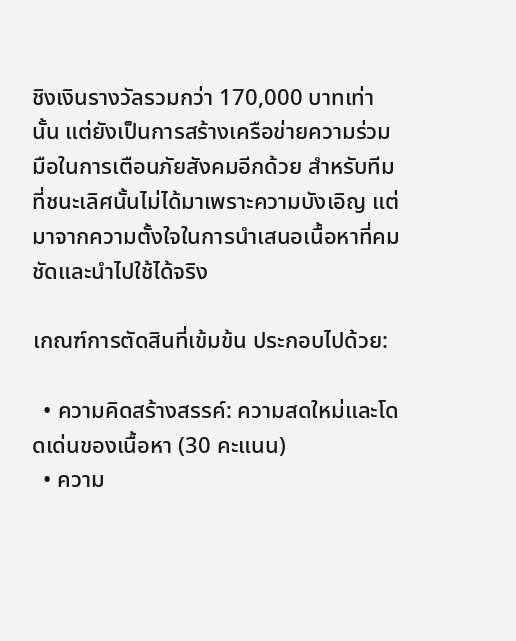ชิงเงินรางวัลรวมกว่า 170,000 บาทเท่านั้น แต่ยังเป็นการสร้างเครือข่ายความร่วมมือในการเตือนภัยสังคมอีกด้วย สำหรับทีมที่ชนะเลิศนั้นไม่ได้มาเพราะความบังเอิญ แต่มาจากความตั้งใจในการนำเสนอเนื้อหาที่คมชัดและนำไปใช้ได้จริง

เกณฑ์การตัดสินที่เข้มข้น ประกอบไปด้วย:

  • ความคิดสร้างสรรค์: ความสดใหม่และโดดเด่นของเนื้อหา (30 คะแนน)
  • ความ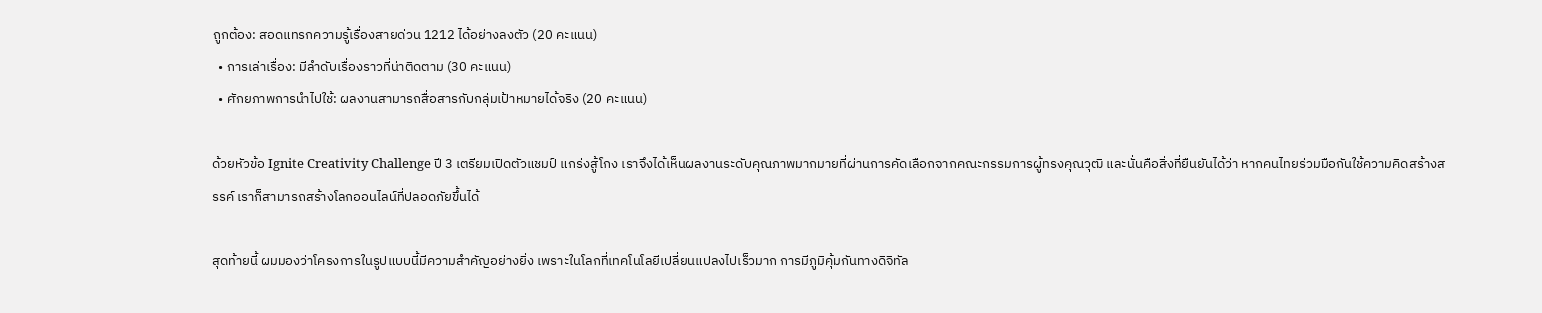ถูกต้อง: สอดแทรกความรู้เรื่องสายด่วน 1212 ได้อย่างลงตัว (20 คะแนน)
  • การเล่าเรื่อง: มีลำดับเรื่องราวที่น่าติดตาม (30 คะแนน)
  • ศักยภาพการนำไปใช้: ผลงานสามารถสื่อสารกับกลุ่มเป้าหมายได้จริง (20 คะแนน)

ด้วยหัวข้อ Ignite Creativity Challenge ปี 3 เตรียมเปิดตัวแชมป์ แกร่งสู้โกง เราจึงได้เห็นผลงานระดับคุณภาพมากมายที่ผ่านการคัดเลือกจากคณะกรรมการผู้ทรงคุณวุฒิ และนั่นคือสิ่งที่ยืนยันได้ว่า หากคนไทยร่วมมือกันใช้ความคิดสร้างสรรค์ เราก็สามารถสร้างโลกออนไลน์ที่ปลอดภัยขึ้นได้

สุดท้ายนี้ ผมมองว่าโครงการในรูปแบบนี้มีความสำคัญอย่างยิ่ง เพราะในโลกที่เทคโนโลยีเปลี่ยนแปลงไปเร็วมาก การมีภูมิคุ้มกันทางดิจิทัล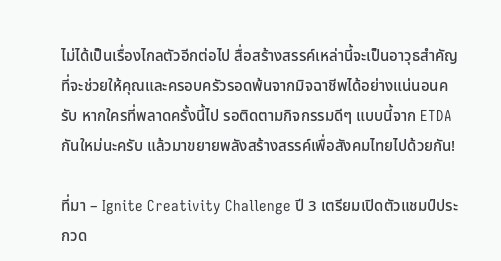ไม่ได้เป็นเรื่องไกลตัวอีกต่อไป สื่อสร้างสรรค์เหล่านี้จะเป็นอาวุธสำคัญที่จะช่วยให้คุณและครอบครัวรอดพ้นจากมิจฉาชีพได้อย่างแน่นอนครับ หากใครที่พลาดครั้งนี้ไป รอติดตามกิจกรรมดีๆ แบบนี้จาก ETDA กันใหม่นะครับ แล้วมาขยายพลังสร้างสรรค์เพื่อสังคมไทยไปด้วยกัน!

ที่มา – Ignite Creativity Challenge ปี 3 เตรียมเปิดตัวแชมป์ประกวด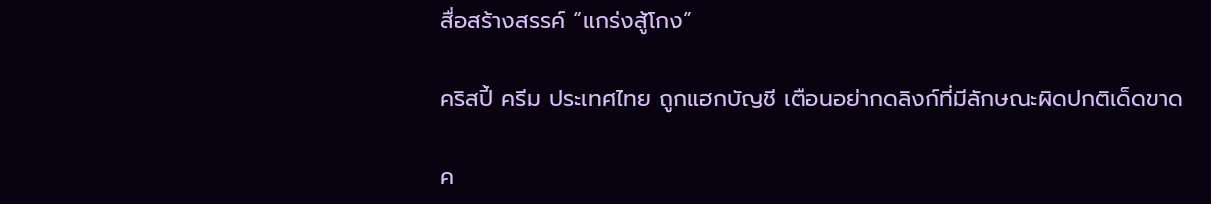สื่อสร้างสรรค์ “แกร่งสู้โกง”

คริสปี้ ครีม ประเทศไทย ถูกแฮกบัญชี เตือนอย่ากดลิงก์ที่มีลักษณะผิดปกติเด็ดขาด

ค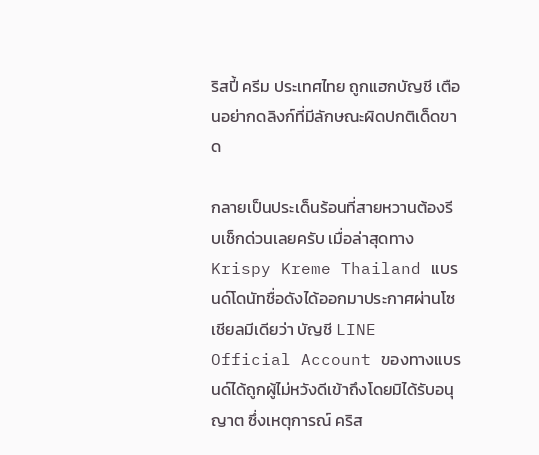ริสปี้ ครีม ประเทศไทย ถูกแฮกบัญชี เตือนอย่ากดลิงก์ที่มีลักษณะผิดปกติเด็ดขาด

กลายเป็นประเด็นร้อนที่สายหวานต้องรีบเช็กด่วนเลยครับ เมื่อล่าสุดทาง Krispy Kreme Thailand แบรนด์โดนัทชื่อดังได้ออกมาประกาศผ่านโซเชียลมีเดียว่า บัญชี LINE Official Account ของทางแบรนด์ได้ถูกผู้ไม่หวังดีเข้าถึงโดยมิได้รับอนุญาต ซึ่งเหตุการณ์ คริส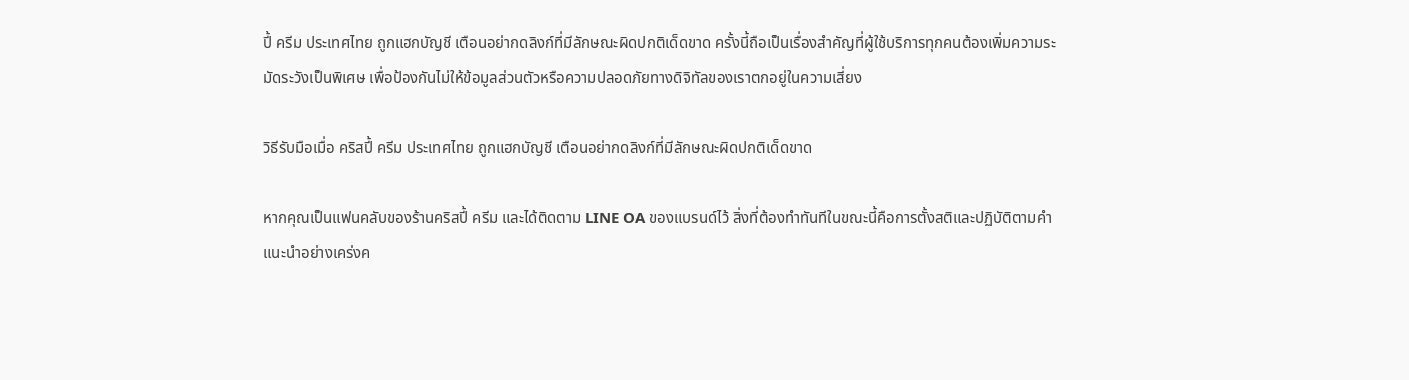ปี้ ครีม ประเทศไทย ถูกแฮกบัญชี เตือนอย่ากดลิงก์ที่มีลักษณะผิดปกติเด็ดขาด ครั้งนี้ถือเป็นเรื่องสำคัญที่ผู้ใช้บริการทุกคนต้องเพิ่มความระมัดระวังเป็นพิเศษ เพื่อป้องกันไม่ให้ข้อมูลส่วนตัวหรือความปลอดภัยทางดิจิทัลของเราตกอยู่ในความเสี่ยง

วิธีรับมือเมื่อ คริสปี้ ครีม ประเทศไทย ถูกแฮกบัญชี เตือนอย่ากดลิงก์ที่มีลักษณะผิดปกติเด็ดขาด

หากคุณเป็นแฟนคลับของร้านคริสปี้ ครีม และได้ติดตาม LINE OA ของแบรนด์ไว้ สิ่งที่ต้องทำทันทีในขณะนี้คือการตั้งสติและปฏิบัติตามคำแนะนำอย่างเคร่งค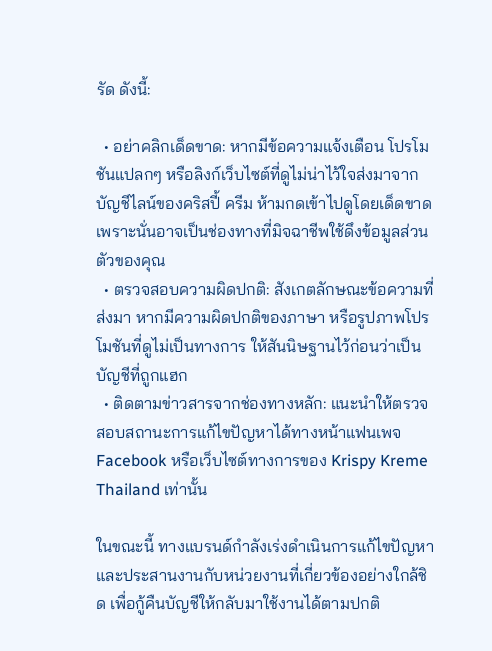รัด ดังนี้:

  • อย่าคลิกเด็ดขาด: หากมีข้อความแจ้งเตือน โปรโมชันแปลกๆ หรือลิงก์เว็บไซต์ที่ดูไม่น่าไว้ใจส่งมาจากบัญชีไลน์ของคริสปี้ ครีม ห้ามกดเข้าไปดูโดยเด็ดขาด เพราะนั่นอาจเป็นช่องทางที่มิจฉาชีพใช้ดึงข้อมูลส่วนตัวของคุณ
  • ตรวจสอบความผิดปกติ: สังเกตลักษณะข้อความที่ส่งมา หากมีความผิดปกติของภาษา หรือรูปภาพโปรโมชันที่ดูไม่เป็นทางการ ให้สันนิษฐานไว้ก่อนว่าเป็นบัญชีที่ถูกแฮก
  • ติดตามข่าวสารจากช่องทางหลัก: แนะนำให้ตรวจสอบสถานะการแก้ไขปัญหาได้ทางหน้าแฟนเพจ Facebook หรือเว็บไซต์ทางการของ Krispy Kreme Thailand เท่านั้น

ในขณะนี้ ทางแบรนด์กำลังเร่งดำเนินการแก้ไขปัญหาและประสานงานกับหน่วยงานที่เกี่ยวข้องอย่างใกล้ชิด เพื่อกู้คืนบัญชีให้กลับมาใช้งานได้ตามปกติ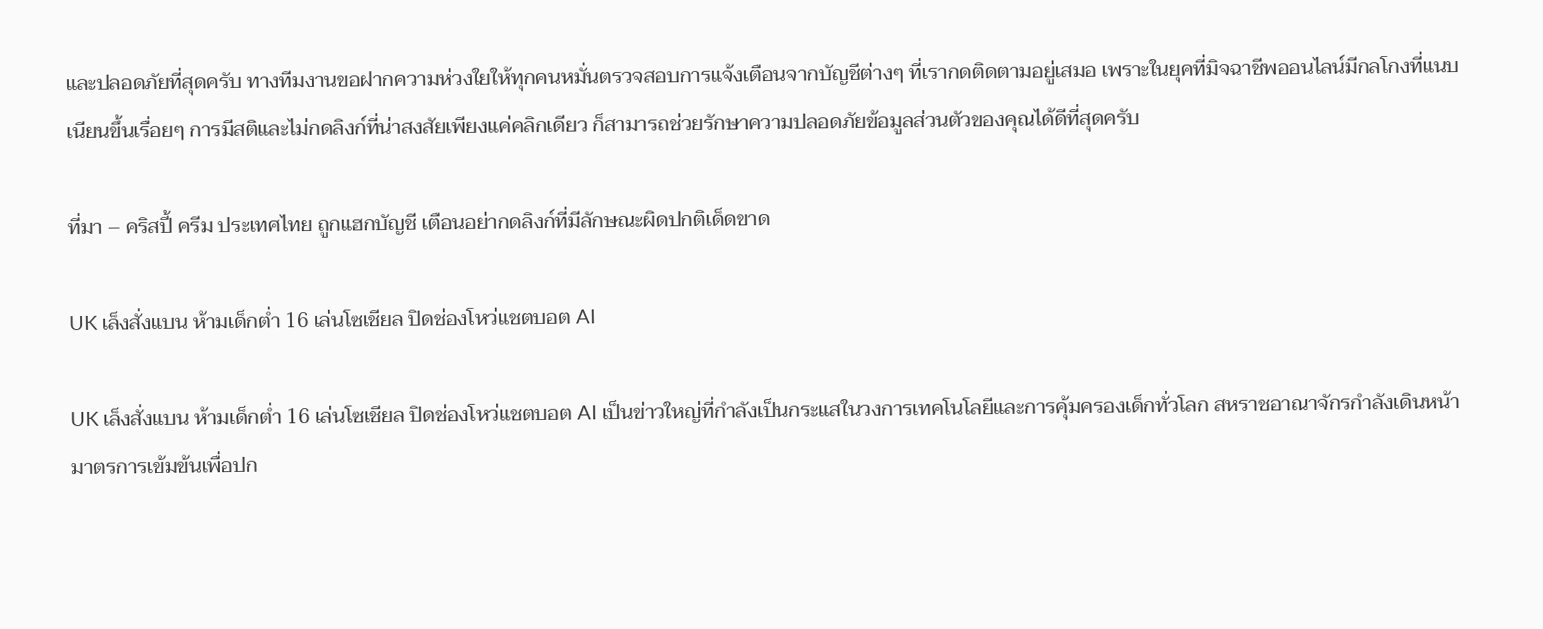และปลอดภัยที่สุดครับ ทางทีมงานขอฝากความห่วงใยให้ทุกคนหมั่นตรวจสอบการแจ้งเตือนจากบัญชีต่างๆ ที่เรากดติดตามอยู่เสมอ เพราะในยุคที่มิจฉาชีพออนไลน์มีกลโกงที่แนบเนียนขึ้นเรื่อยๆ การมีสติและไม่กดลิงก์ที่น่าสงสัยเพียงแค่คลิกเดียว ก็สามารถช่วยรักษาความปลอดภัยข้อมูลส่วนตัวของคุณได้ดีที่สุดครับ

ที่มา – คริสปี้ ครีม ประเทศไทย ถูกแฮกบัญชี เตือนอย่ากดลิงก์ที่มีลักษณะผิดปกติเด็ดขาด

UK เล็งสั่งแบน ห้ามเด็กต่ำ 16 เล่นโซเชียล ปิดช่องโหว่แชตบอต AI

UK เล็งสั่งแบน ห้ามเด็กต่ำ 16 เล่นโซเชียล ปิดช่องโหว่แชตบอต AI เป็นข่าวใหญ่ที่กำลังเป็นกระแสในวงการเทคโนโลยีและการคุ้มครองเด็กทั่วโลก สหราชอาณาจักรกำลังเดินหน้ามาตรการเข้มข้นเพื่อปก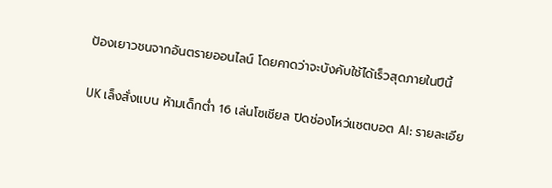ป้องเยาวชนจากอันตรายออนไลน์ โดยคาดว่าจะบังคับใช้ได้เร็วสุดภายในปีนี้

UK เล็งสั่งแบน ห้ามเด็กต่ำ 16 เล่นโซเชียล ปิดช่องโหว่แชตบอต AI: รายละเอีย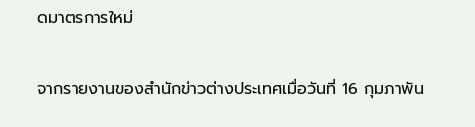ดมาตรการใหม่

จากรายงานของสำนักข่าวต่างประเทศเมื่อวันที่ 16 กุมภาพัน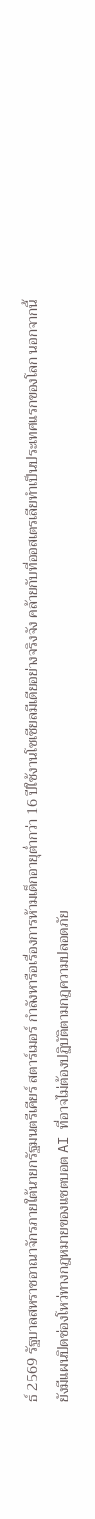ธ์ 2569 รัฐบาลสหราชอาณาจักรภายใต้นายกรัฐมนตรีเคียร์ สตาร์เมอร์ กำลังหารือเรื่องการห้ามเด็กอายุต่ำกว่า 16 ปีใช้งานโซเชียลมีเดียอย่างจริงจัง คล้ายกับที่ออสเตรเลียทำเป็นประเทศแรกของโลก นอกจากนี้ ยังมีแผนปิดช่องโหว่ทางกฎหมายของแชตบอต AI ที่อาจไม่ต้องปฏิบัติตามกฎความปลอดภัย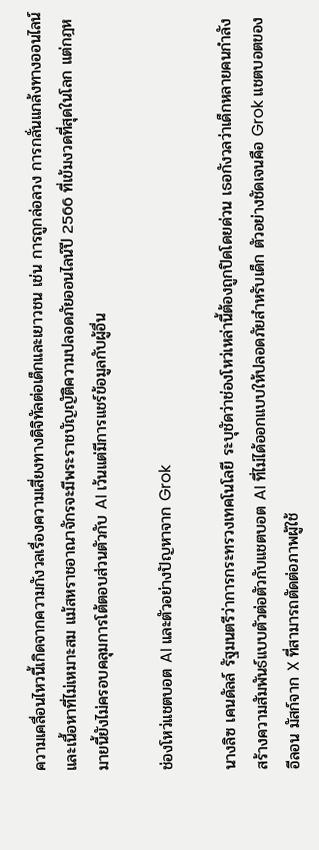ความเคลื่อนไหวนี้เกิดจากความกังวลเรื่องความเสี่ยงทางดิจิทัลต่อเด็กและเยาวชน เช่น การถูกล่อลวง การกลั่นแกล้งทางออนไลน์ และเนื้อหาที่ไม่เหมาะสม แม้สหราชอาณาจักรจะมีพระราชบัญญัติความปลอดภัยออนไลน์ปี 2566 ที่เข้มงวดที่สุดในโลก แต่กฎหมายนี้ยังไม่ครอบคลุมการโต้ตอบส่วนตัวกับ AI เว้นแต่มีการแชร์ข้อมูลกับผู้อื่น

ช่องโหว่แชตบอต AI และตัวอย่างปัญหาจาก Grok

นางลิซ เคนดัลล์ รัฐมนตรีว่าการกระทรวงเทคโนโลยี ระบุชัดว่าช่องโหว่เหล่านี้ต้องถูกปิดโดยด่วน เธอกังวลว่าเด็กหลายคนกำลังสร้างความสัมพันธ์แบบตัวต่อตัวกับแชตบอต AI ที่ไม่ได้ออกแบบให้ปลอดภัยสำหรับเด็ก ตัวอย่างชัดเจนคือ Grok แชตบอตของอีลอน มัสก์จาก X ที่สามารถตัดต่อภาพผู้ใช้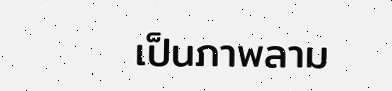เป็นภาพลาม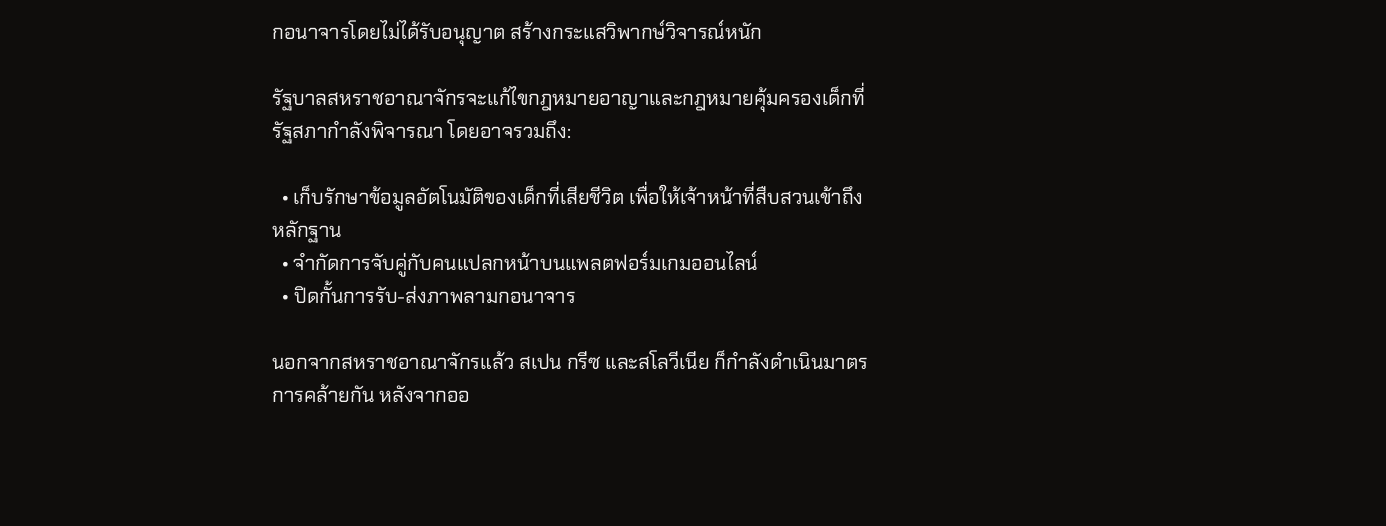กอนาจารโดยไม่ได้รับอนุญาต สร้างกระแสวิพากษ์วิจารณ์หนัก

รัฐบาลสหราชอาณาจักรจะแก้ไขกฎหมายอาญาและกฎหมายคุ้มครองเด็กที่รัฐสภากำลังพิจารณา โดยอาจรวมถึง:

  • เก็บรักษาข้อมูลอัตโนมัติของเด็กที่เสียชีวิต เพื่อให้เจ้าหน้าที่สืบสวนเข้าถึงหลักฐาน
  • จำกัดการจับคู่กับคนแปลกหน้าบนแพลตฟอร์มเกมออนไลน์
  • ปิดกั้นการรับ-ส่งภาพลามกอนาจาร

นอกจากสหราชอาณาจักรแล้ว สเปน กรีซ และสโลวีเนีย ก็กำลังดำเนินมาตรการคล้ายกัน หลังจากออ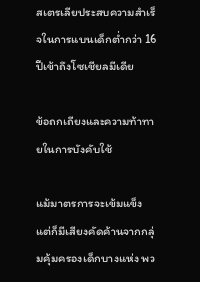สเตรเลียประสบความสำเร็จในการแบนเด็กต่ำกว่า 16 ปีเข้าถึงโซเชียลมีเดีย

ข้อถกเถียงและความท้าทายในการบังคับใช้

แม้มาตรการจะเข้มแข็ง แต่ก็มีเสียงคัดค้านจากกลุ่มคุ้มครองเด็กบางแห่ง พว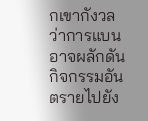กเขากังวลว่าการแบนอาจผลักดันกิจกรรมอันตรายไปยัง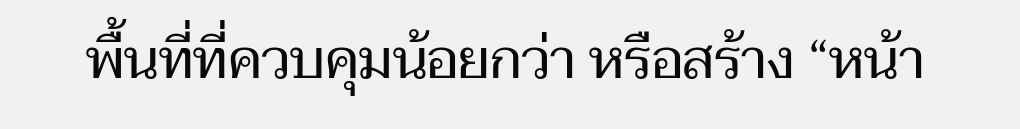พื้นที่ที่ควบคุมน้อยกว่า หรือสร้าง “หน้า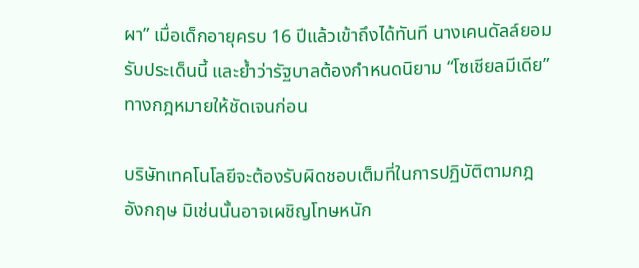ผา” เมื่อเด็กอายุครบ 16 ปีแล้วเข้าถึงได้ทันที นางเคนดัลล์ยอมรับประเด็นนี้ และย้ำว่ารัฐบาลต้องกำหนดนิยาม “โซเชียลมีเดีย” ทางกฎหมายให้ชัดเจนก่อน

บริษัทเทคโนโลยีจะต้องรับผิดชอบเต็มที่ในการปฏิบัติตามกฎอังกฤษ มิเช่นนั้นอาจเผชิญโทษหนัก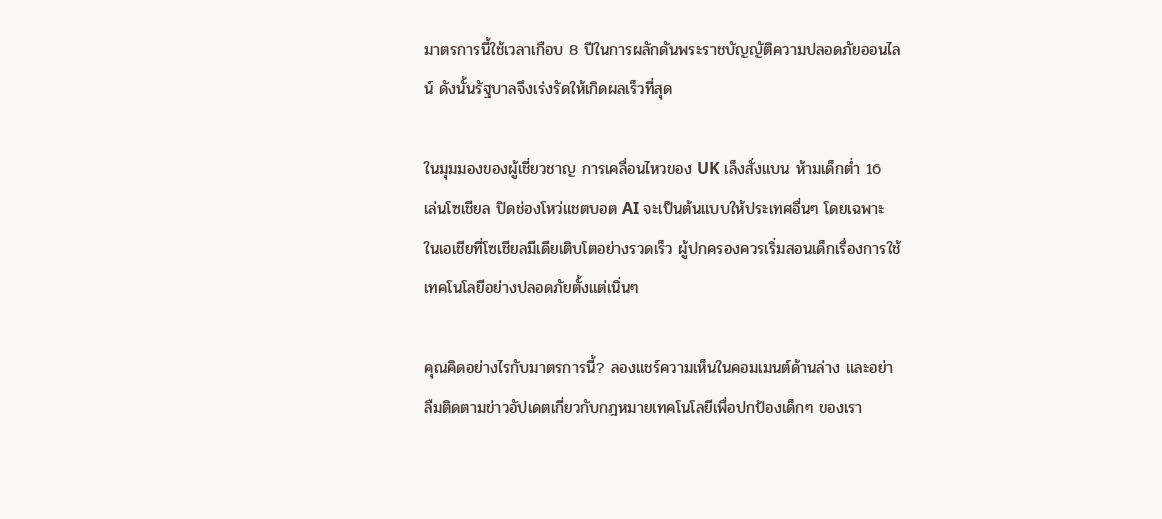มาตรการนี้ใช้เวลาเกือบ 8 ปีในการผลักดันพระราชบัญญัติความปลอดภัยออนไลน์ ดังนั้นรัฐบาลจึงเร่งรัดให้เกิดผลเร็วที่สุด

ในมุมมองของผู้เชี่ยวชาญ การเคลื่อนไหวของ UK เล็งสั่งแบน ห้ามเด็กต่ำ 16 เล่นโซเชียล ปิดช่องโหว่แชตบอต AI จะเป็นต้นแบบให้ประเทศอื่นๆ โดยเฉพาะในเอเชียที่โซเชียลมีเดียเติบโตอย่างรวดเร็ว ผู้ปกครองควรเริ่มสอนเด็กเรื่องการใช้เทคโนโลยีอย่างปลอดภัยตั้งแต่เนิ่นๆ

คุณคิดอย่างไรกับมาตรการนี้? ลองแชร์ความเห็นในคอมเมนต์ด้านล่าง และอย่าลืมติดตามข่าวอัปเดตเกี่ยวกับกฎหมายเทคโนโลยีเพื่อปกป้องเด็กๆ ของเรา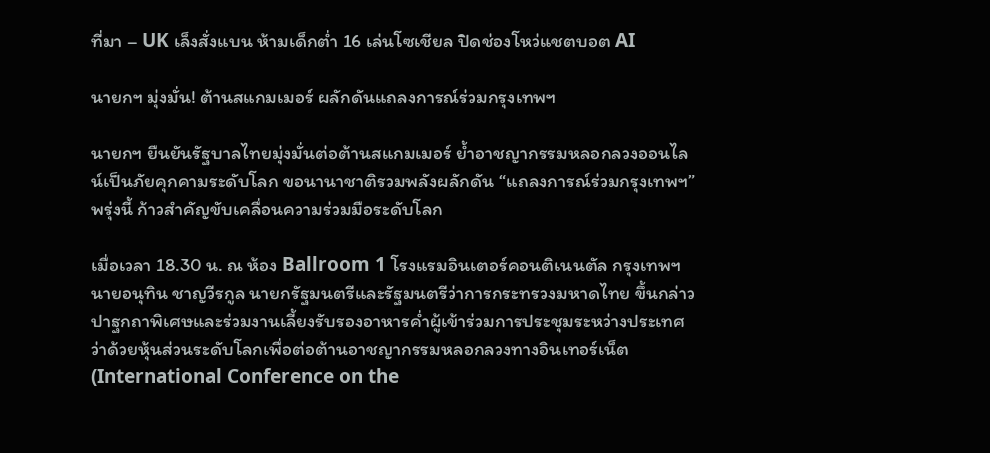ที่มา – UK เล็งสั่งแบน ห้ามเด็กต่ำ 16 เล่นโซเชียล ปิดช่องโหว่แชตบอต AI

นายกฯ มุ่งมั่น! ต้านสแกมเมอร์ ผลักดันแถลงการณ์ร่วมกรุงเทพฯ

นายกฯ ยืนยันรัฐบาลไทยมุ่งมั่นต่อต้านสแกมเมอร์ ย้ำอาชญากรรมหลอกลวงออนไลน์เป็นภัยคุกคามระดับโลก ขอนานาชาติรวมพลังผลักดัน “แถลงการณ์ร่วมกรุงเทพฯ” พรุ่งนี้ ก้าวสำคัญขับเคลื่อนความร่วมมือระดับโลก

เมื่อเวลา 18.30 น. ณ ห้อง Ballroom 1 โรงแรมอินเตอร์คอนติเนนตัล กรุงเทพฯ นายอนุทิน ชาญวีรกูล นายกรัฐมนตรีและรัฐมนตรีว่าการกระทรวงมหาดไทย ขึ้นกล่าวปาฐกถาพิเศษและร่วมงานเลี้ยงรับรองอาหารค่ำผู้เข้าร่วมการประชุมระหว่างประเทศว่าด้วยหุ้นส่วนระดับโลกเพื่อต่อต้านอาชญากรรมหลอกลวงทางอินเทอร์เน็ต (International Conference on the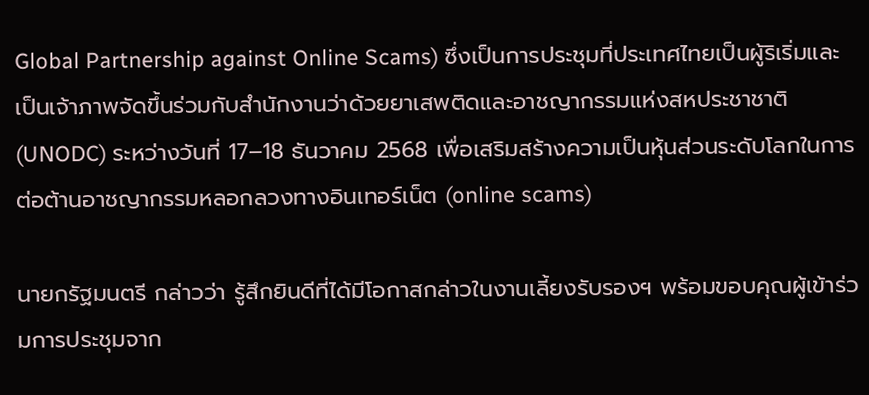Global Partnership against Online Scams) ซึ่งเป็นการประชุมที่ประเทศไทยเป็นผู้ริเริ่มและเป็นเจ้าภาพจัดขึ้นร่วมกับสำนักงานว่าด้วยยาเสพติดและอาชญากรรมแห่งสหประชาชาติ (UNODC) ระหว่างวันที่ 17–18 ธันวาคม 2568 เพื่อเสริมสร้างความเป็นหุ้นส่วนระดับโลกในการต่อต้านอาชญากรรมหลอกลวงทางอินเทอร์เน็ต (online scams)

นายกรัฐมนตรี กล่าวว่า รู้สึกยินดีที่ได้มีโอกาสกล่าวในงานเลี้ยงรับรองฯ พร้อมขอบคุณผู้เข้าร่วมการประชุมจาก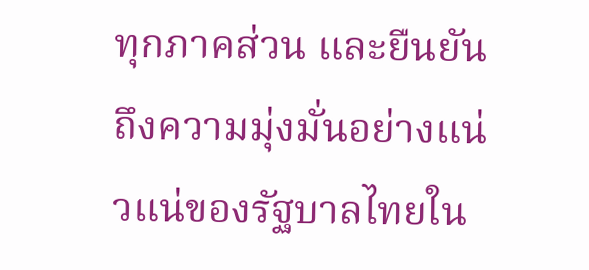ทุกภาคส่วน และยืนยันถึงความมุ่งมั่นอย่างแน่วแน่ของรัฐบาลไทยใน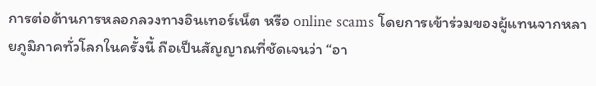การต่อต้านการหลอกลวงทางอินเทอร์เน็ต หรือ online scams โดยการเข้าร่วมของผู้แทนจากหลายภูมิภาคทั่วโลกในครั้งนี้ ถือเป็นสัญญาณที่ชัดเจนว่า “อา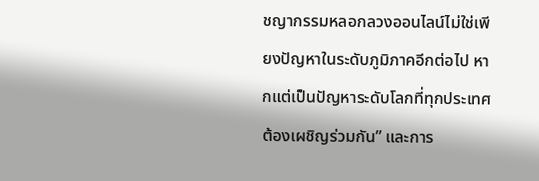ชญากรรมหลอกลวงออนไลน์ไม่ใช่เพียงปัญหาในระดับภูมิภาคอีกต่อไป หากแต่เป็นปัญหาระดับโลกที่ทุกประเทศต้องเผชิญร่วมกัน” และการ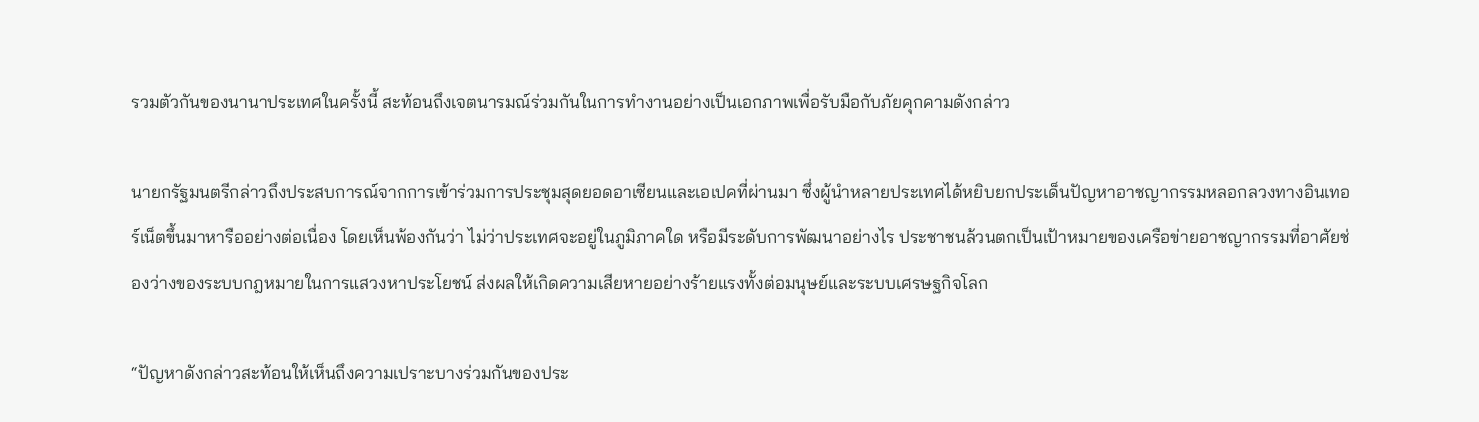รวมตัวกันของนานาประเทศในครั้งนี้ สะท้อนถึงเจตนารมณ์ร่วมกันในการทำงานอย่างเป็นเอกภาพเพื่อรับมือกับภัยคุกคามดังกล่าว

นายกรัฐมนตรีกล่าวถึงประสบการณ์จากการเข้าร่วมการประชุมสุดยอดอาเซียนและเอเปคที่ผ่านมา ซึ่งผู้นำหลายประเทศได้หยิบยกประเด็นปัญหาอาชญากรรมหลอกลวงทางอินเทอร์เน็ตขึ้นมาหารืออย่างต่อเนื่อง โดยเห็นพ้องกันว่า ไม่ว่าประเทศจะอยู่ในภูมิภาคใด หรือมีระดับการพัฒนาอย่างไร ประชาชนล้วนตกเป็นเป้าหมายของเครือข่ายอาชญากรรมที่อาศัยช่องว่างของระบบกฎหมายในการแสวงหาประโยชน์ ส่งผลให้เกิดความเสียหายอย่างร้ายแรงทั้งต่อมนุษย์และระบบเศรษฐกิจโลก

“ปัญหาดังกล่าวสะท้อนให้เห็นถึงความเปราะบางร่วมกันของประ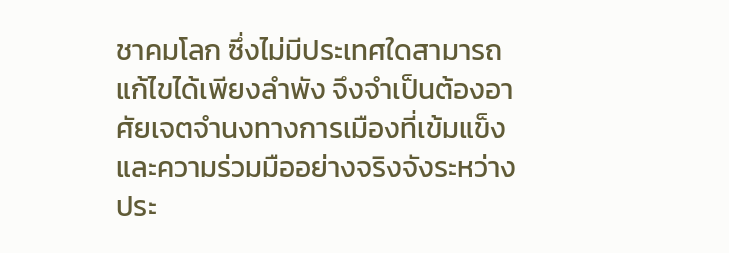ชาคมโลก ซึ่งไม่มีประเทศใดสามารถแก้ไขได้เพียงลำพัง จึงจำเป็นต้องอาศัยเจตจำนงทางการเมืองที่เข้มแข็งและความร่วมมืออย่างจริงจังระหว่างประ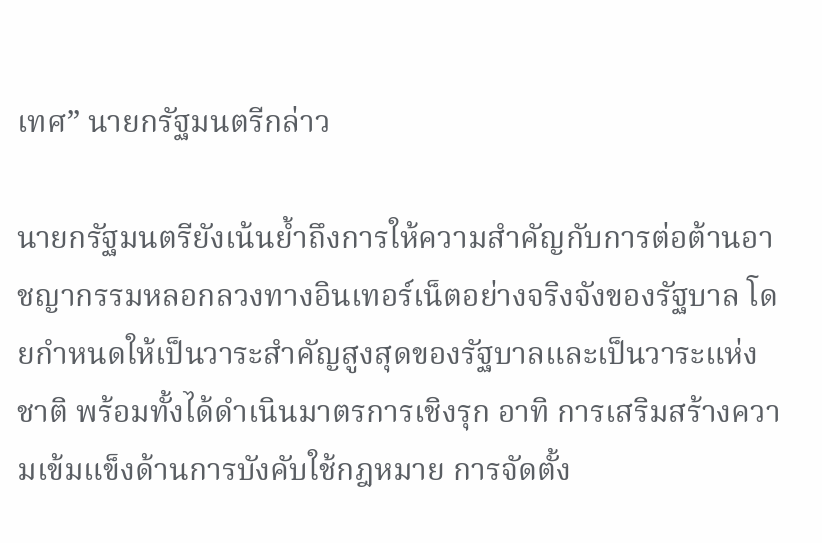เทศ” นายกรัฐมนตรีกล่าว

นายกรัฐมนตรียังเน้นย้ำถึงการให้ความสำคัญกับการต่อต้านอาชญากรรมหลอกลวงทางอินเทอร์เน็ตอย่างจริงจังของรัฐบาล โดยกำหนดให้เป็นวาระสำคัญสูงสุดของรัฐบาลและเป็นวาระแห่งชาติ พร้อมทั้งได้ดำเนินมาตรการเชิงรุก อาทิ การเสริมสร้างความเข้มแข็งด้านการบังคับใช้กฎหมาย การจัดตั้ง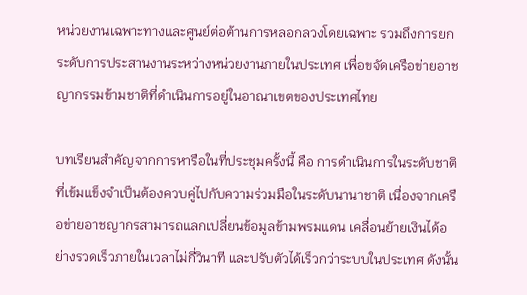หน่วยงานเฉพาะทางและศูนย์ต่อต้านการหลอกลวงโดยเฉพาะ รวมถึงการยกระดับการประสานงานระหว่างหน่วยงานภายในประเทศ เพื่อขจัดเครือข่ายอาชญากรรมข้ามชาติที่ดำเนินการอยู่ในอาณาเขตของประเทศไทย

บทเรียนสำคัญจากการหารือในที่ประชุมครั้งนี้ คือ การดำเนินการในระดับชาติที่เข้มแข็งจำเป็นต้องควบคู่ไปกับความร่วมมือในระดับนานาชาติ เนื่องจากเครือข่ายอาชญากรสามารถแลกเปลี่ยนข้อมูลข้ามพรมแดน เคลื่อนย้ายเงินได้อย่างรวดเร็วภายในเวลาไม่กี่วินาที และปรับตัวได้เร็วกว่าระบบในประเทศ ดังนั้น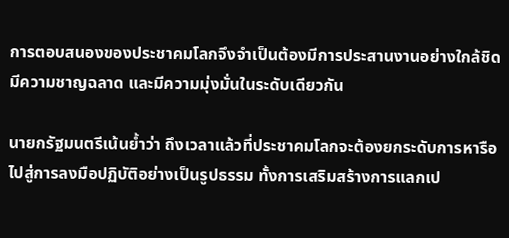การตอบสนองของประชาคมโลกจึงจำเป็นต้องมีการประสานงานอย่างใกล้ชิด มีความชาญฉลาด และมีความมุ่งมั่นในระดับเดียวกัน

นายกรัฐมนตรีเน้นย้ำว่า ถึงเวลาแล้วที่ประชาคมโลกจะต้องยกระดับการหารือไปสู่การลงมือปฏิบัติอย่างเป็นรูปธรรม ทั้งการเสริมสร้างการแลกเป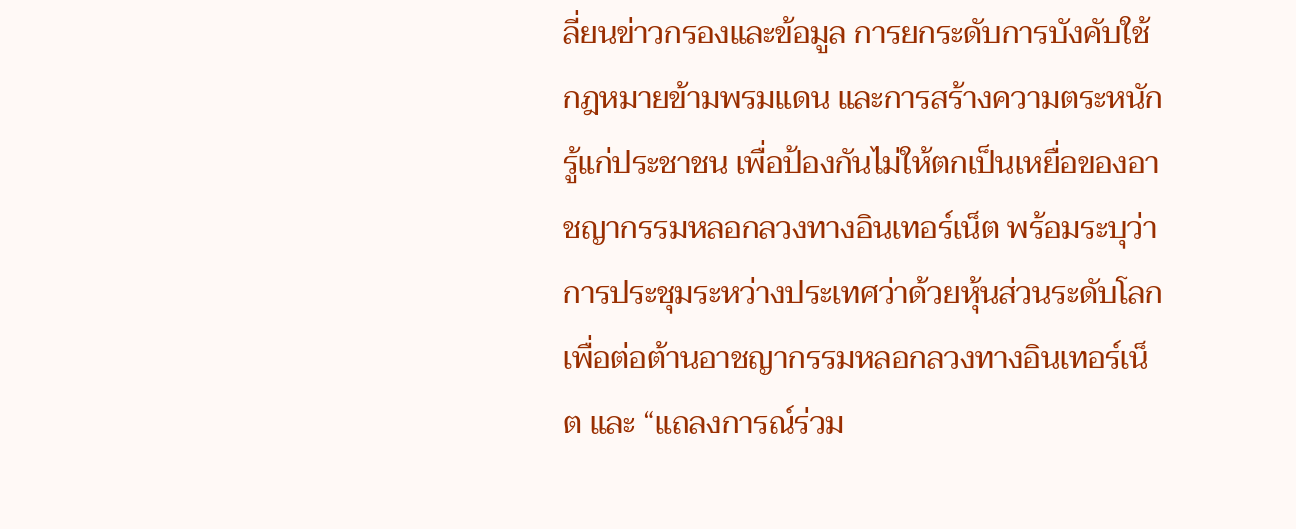ลี่ยนข่าวกรองและข้อมูล การยกระดับการบังคับใช้กฎหมายข้ามพรมแดน และการสร้างความตระหนักรู้แก่ประชาชน เพื่อป้องกันไม่ให้ตกเป็นเหยื่อของอาชญากรรมหลอกลวงทางอินเทอร์เน็ต พร้อมระบุว่า การประชุมระหว่างประเทศว่าด้วยหุ้นส่วนระดับโลกเพื่อต่อต้านอาชญากรรมหลอกลวงทางอินเทอร์เน็ต และ “แถลงการณ์ร่วม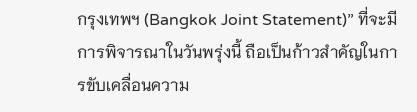กรุงเทพฯ (Bangkok Joint Statement)” ที่จะมีการพิจารณาในวันพรุ่งนี้ ถือเป็นก้าวสำคัญในการขับเคลื่อนความ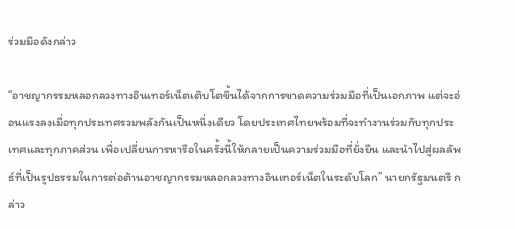ร่วมมือดังกล่าว

“อาชญากรรมหลอกลวงทางอินเทอร์เน็ตเติบโตขึ้นได้จากการขาดความร่วมมือที่เป็นเอกภาพ แต่จะอ่อนแรงลงเมื่อทุกประเทศรวมพลังกันเป็นหนึ่งเดียว โดยประเทศไทยพร้อมที่จะทำงานร่วมกับทุกประเทศและทุกภาคส่วน เพื่อเปลี่ยนการหารือในครั้งนี้ให้กลายเป็นความร่วมมือที่ยั่งยืน และนำไปสู่ผลลัพธ์ที่เป็นรูปธรรมในการต่อต้านอาชญากรรมหลอกลวงทางอินเทอร์เน็ตในระดับโลก” นายกรัฐมนตรี กล่าว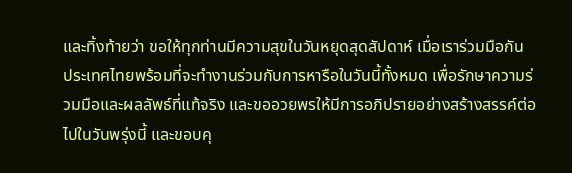และทิ้งท้ายว่า ขอให้ทุกท่านมีความสุขในวันหยุดสุดสัปดาห์ เมื่อเราร่วมมือกัน ประเทศไทยพร้อมที่จะทำงานร่วมกับการหารือในวันนี้ทั้งหมด เพื่อรักษาความร่วมมือและผลลัพธ์ที่แท้จริง และขออวยพรให้มีการอภิปรายอย่างสร้างสรรค์ต่อไปในวันพรุ่งนี้ และขอบคุ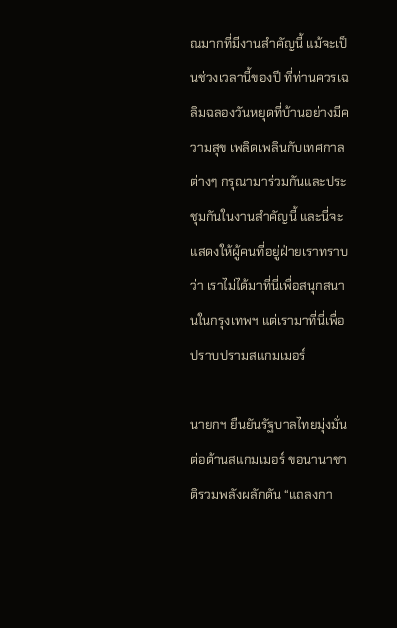ณมากที่มีงานสำคัญนี้ แม้จะเป็นช่วงเวลานี้ของปี ที่ท่านควรเฉลิมฉลองวันหยุดที่บ้านอย่างมีความสุข เพลิดเพลินกับเทศกาลต่างๆ กรุณามาร่วมกันและประชุมกันในงานสำคัญนี้ และนี่จะแสดงให้ผู้คนที่อยู่ฝ่ายเราทราบว่า เราไม่ได้มาที่นี่เพื่อสนุกสนานในกรุงเทพฯ แต่เรามาที่นี่เพื่อปราบปรามสแกมเมอร์

นายกฯ ยืนยันรัฐบาลไทยมุ่งมั่นต่อต้านสแกมเมอร์ ขอนานาชาติรวมพลังผลักดัน “แถลงกา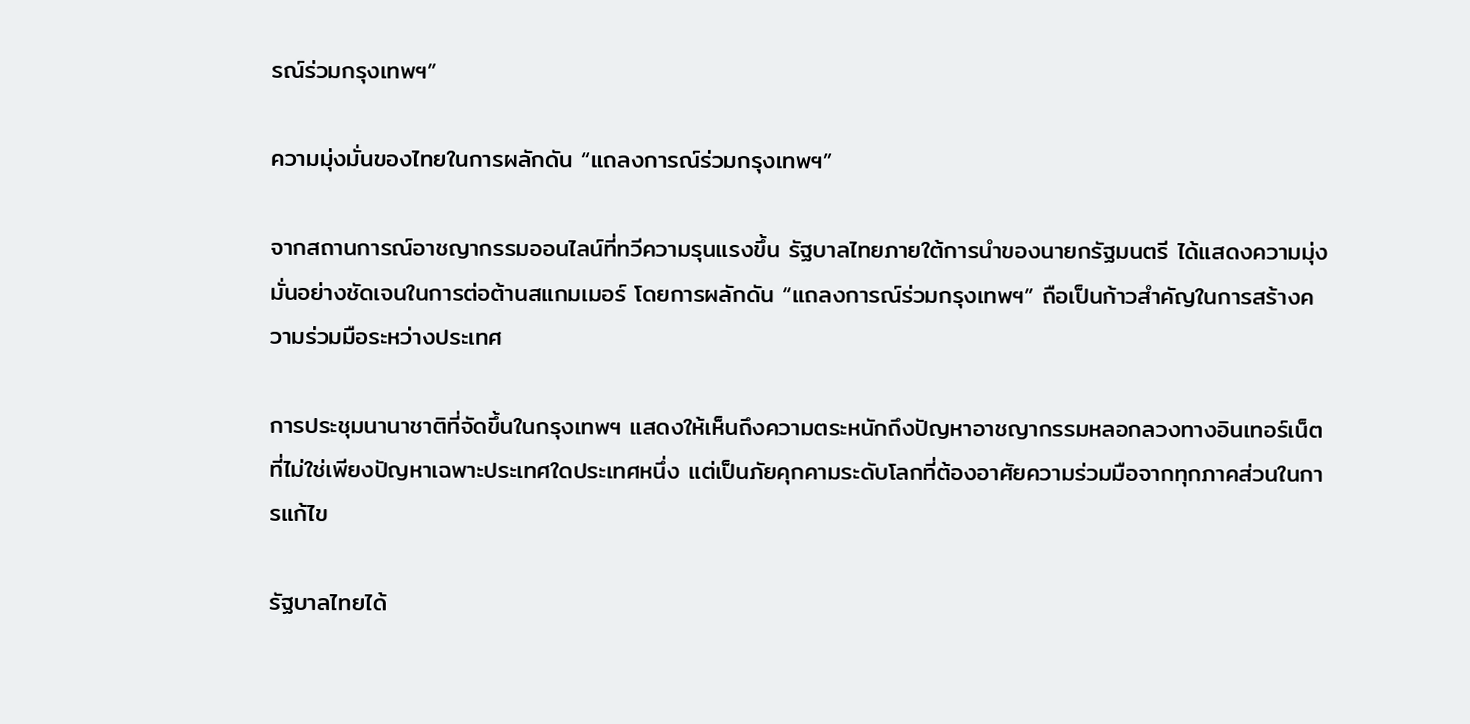รณ์ร่วมกรุงเทพฯ”

ความมุ่งมั่นของไทยในการผลักดัน “แถลงการณ์ร่วมกรุงเทพฯ”

จากสถานการณ์อาชญากรรมออนไลน์ที่ทวีความรุนแรงขึ้น รัฐบาลไทยภายใต้การนำของนายกรัฐมนตรี ได้แสดงความมุ่งมั่นอย่างชัดเจนในการต่อต้านสแกมเมอร์ โดยการผลักดัน “แถลงการณ์ร่วมกรุงเทพฯ” ถือเป็นก้าวสำคัญในการสร้างความร่วมมือระหว่างประเทศ

การประชุมนานาชาติที่จัดขึ้นในกรุงเทพฯ แสดงให้เห็นถึงความตระหนักถึงปัญหาอาชญากรรมหลอกลวงทางอินเทอร์เน็ต ที่ไม่ใช่เพียงปัญหาเฉพาะประเทศใดประเทศหนึ่ง แต่เป็นภัยคุกคามระดับโลกที่ต้องอาศัยความร่วมมือจากทุกภาคส่วนในการแก้ไข

รัฐบาลไทยได้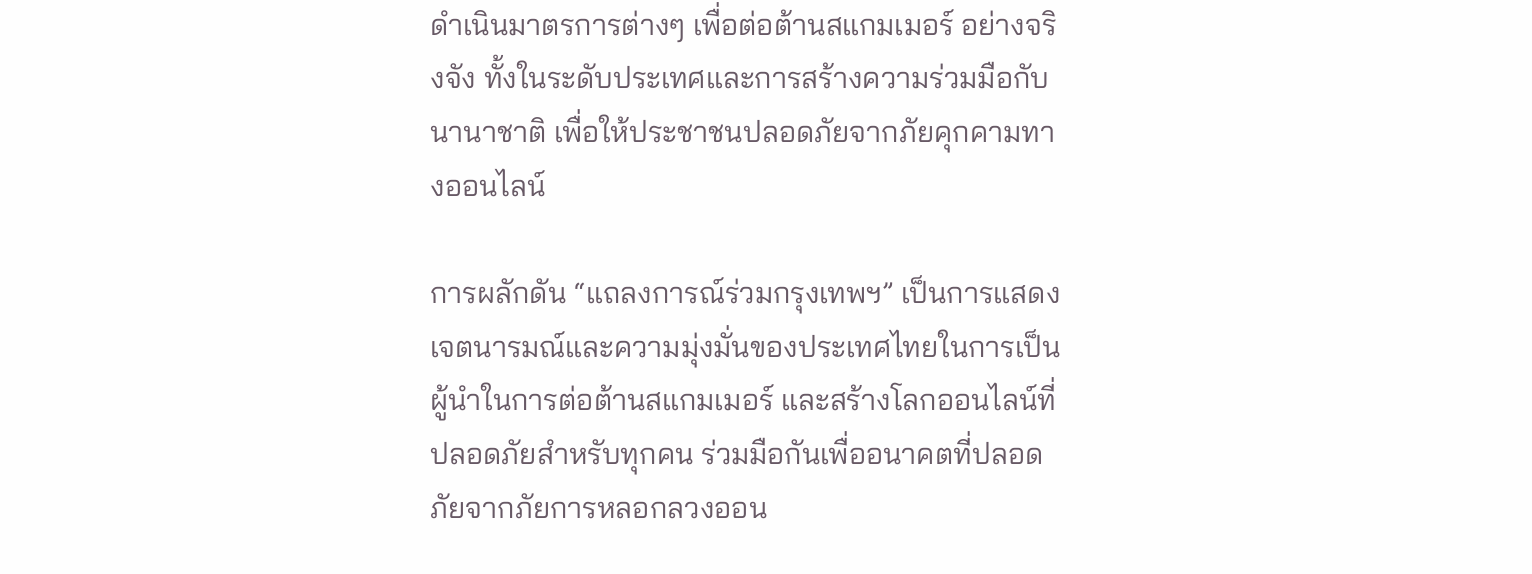ดำเนินมาตรการต่างๆ เพื่อต่อต้านสแกมเมอร์ อย่างจริงจัง ทั้งในระดับประเทศและการสร้างความร่วมมือกับนานาชาติ เพื่อให้ประชาชนปลอดภัยจากภัยคุกคามทางออนไลน์

การผลักดัน “แถลงการณ์ร่วมกรุงเทพฯ” เป็นการแสดงเจตนารมณ์และความมุ่งมั่นของประเทศไทยในการเป็นผู้นำในการต่อต้านสแกมเมอร์ และสร้างโลกออนไลน์ที่ปลอดภัยสำหรับทุกคน ร่วมมือกันเพื่ออนาคตที่ปลอดภัยจากภัยการหลอกลวงออน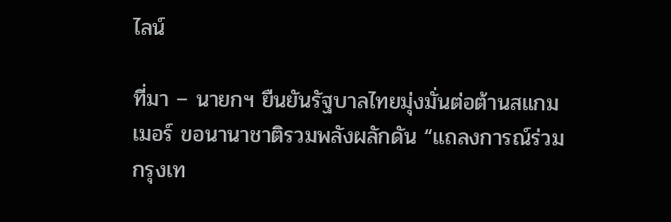ไลน์

ที่มา – นายกฯ ยืนยันรัฐบาลไทยมุ่งมั่นต่อต้านสแกมเมอร์ ขอนานาชาติรวมพลังผลักดัน “แถลงการณ์ร่วมกรุงเท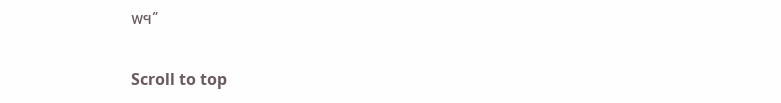พฯ”

Scroll to top